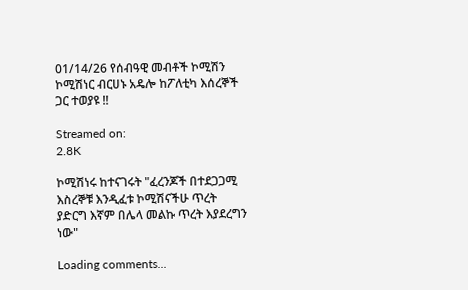01/14/26 የሰብዓዊ መብቶች ኮሚሽን ኮሚሽነር ብርሀኑ አዴሎ ከፖለቲካ እሰረኞች ጋር ተወያዩ !!

Streamed on:
2.8K

ኮሚሽነሩ ከተናገሩት "ፈረንጆች በተደጋጋሚ እስረኞቹ እንዲፈቱ ኮሚሽናችሁ ጥረት ያድርግ እኛም በሌላ መልኩ ጥረት እያደረግን ነው"

Loading comments...